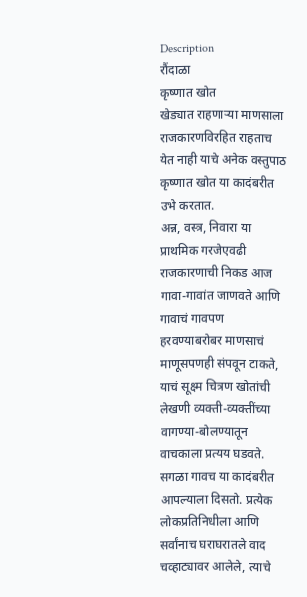Description
रौंदाळा
कृष्णात खोत
खेड्यात राहणाऱ्या माणसाला राजकारणविरहित राहताच येत नाही याचे अनेक वस्तुपाठ कृष्णात खोत या कादंबरीत उभे करतात.
अन्न, वस्त्र, निवारा या प्राथमिक गरजेएवढी राजकारणाची निकड आज गावा-गावांत जाणवते आणि गावाचं गावपण हरवण्याबरोबर माणसाचं माणूसपणही संपवून टाकते, याचं सूक्ष्म चित्रण खोतांची लेखणी व्यक्ती-व्यक्तींच्या वागण्या-बोलण्यातून वाचकाला प्रत्यय घडवते.
सगळा गावच या कादंबरीत आपल्याला दिसतो. प्रत्येक लोकप्रतिनिधीला आणि सर्वांनाच घराघरातले वाद चव्हाट्यावर आलेले, त्याचे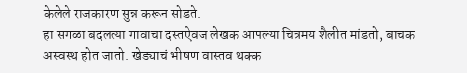केलेले राजकारण सुन्न करून सोडते.
हा सगळा बदलत्या गावाचा दस्तऐवज लेखक आपल्या चित्रमय शैलीत मांडतो, बाचक अस्वस्थ होत जातो. खेड्याचं भीषण वास्तव थक्क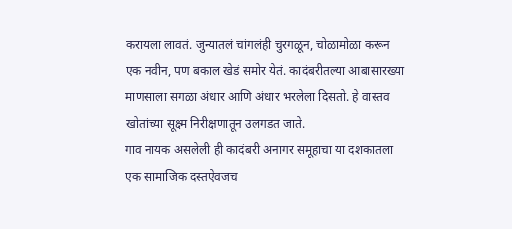करायला लावतं. जुन्यातलं चांगलंही चुरगळून, चोळामोळा करून एक नवीन, पण बकाल खेडं समोर येतं. कादंबरीतल्या आबासारख्या माणसाला सगळा अंधार आणि अंधार भरलेला दिसतो. हे वास्तव खोतांच्या सूक्ष्म निरीक्षणातून उलगडत जाते.
गाव नायक असलेली ही कादंबरी अनागर समूहाचा या दशकातला एक सामाजिक दस्तऐवजच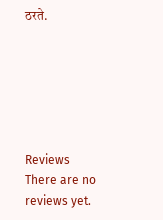ठरते.






Reviews
There are no reviews yet.